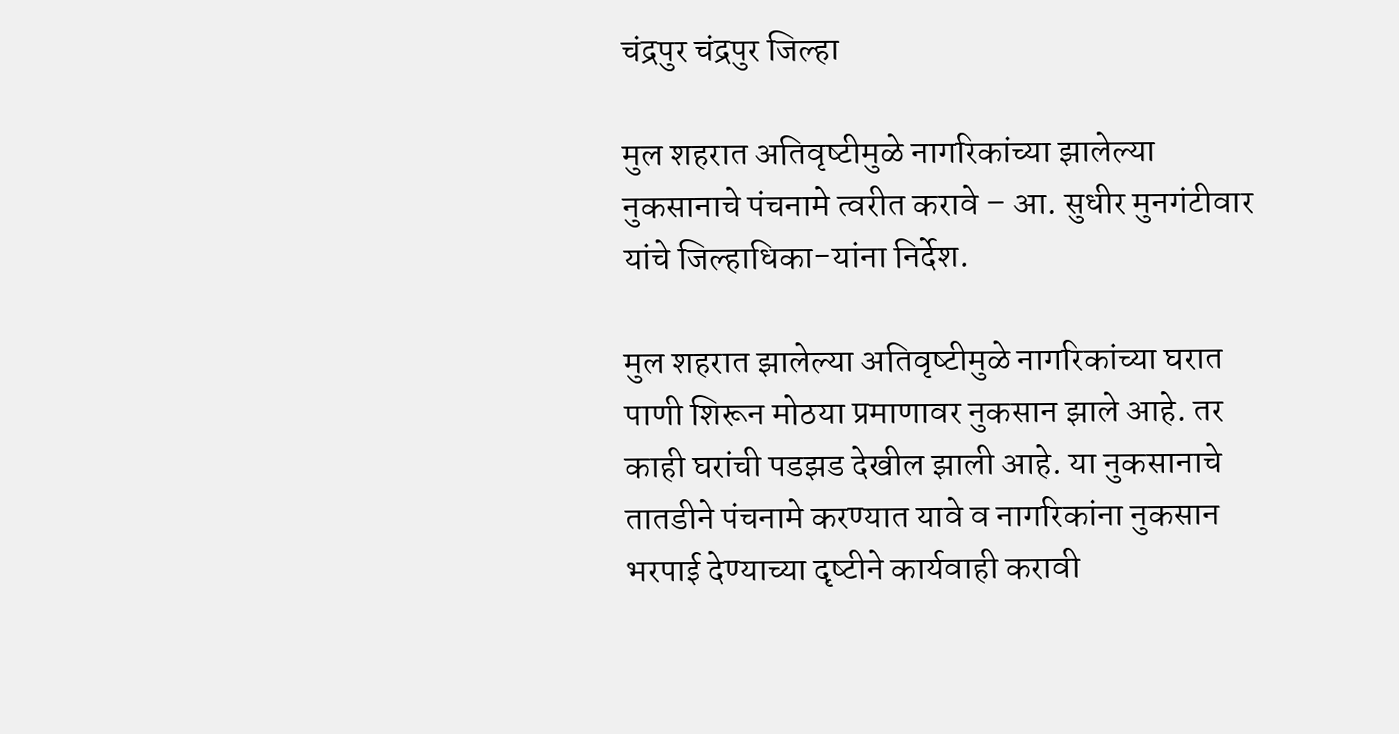चंद्रपुर चंद्रपुर जिल्हा

मुल शहरात अतिवृष्‍टीमुळे नागरिकांच्‍या झालेल्‍या नुकसानाचे पंचनामे त्‍वरीत करावे – आ. सुधीर मुनगंटीवार यांचे जिल्‍हाधिका-यांना निर्देश.

मुल शहरात झालेल्‍या अतिवृष्‍टीमुळे नागरिकांच्‍या घरात पाणी शिरून मोठया प्रमाणावर नुकसान झाले आहे. तर काही घरांची पडझड देखील झाली आहे. या नुकसानाचे तातडीने पंचनामे करण्‍यात यावे व नागरिकांना नुकसान भरपाई देण्‍याच्‍या दृष्‍टीने कार्यवाही करावी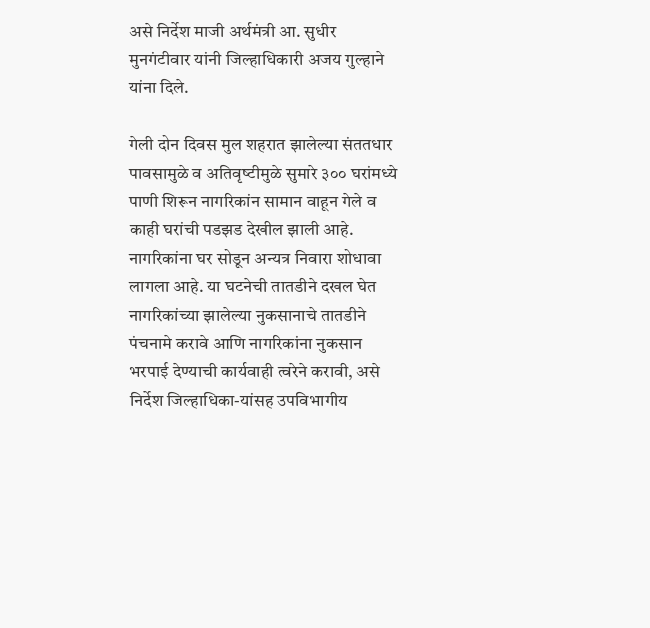असे निर्देश माजी अर्थमंत्री आ. सुधीर मुनगंटीवार यांनी जिल्‍हाधिकारी अजय गुल्‍हाने यांना दिले.

गेली दोन दिवस मुल शहरात झालेल्‍या संततधार पावसामुळे व अतिवृष्‍टीमुळे सुमारे ३०० घरांमध्‍ये पाणी शिरून नागरिकांन सामान वाहून गेले व काही घरांची पडझड देखील झाली आहे. नागरिकांना घर सोडून अन्‍यत्र निवारा शोधावा लागला आहे. या घटनेची तातडीने दखल घेत नागरिकांच्‍या झालेल्‍या नुकसानाचे तातडीने पंचनामे करावे आणि नागरिकांना नुकसान भरपाई देण्‍याची कार्यवाही त्‍वरेने करावी, असे निर्देश जिल्‍हाधिका-यांसह उपविभागीय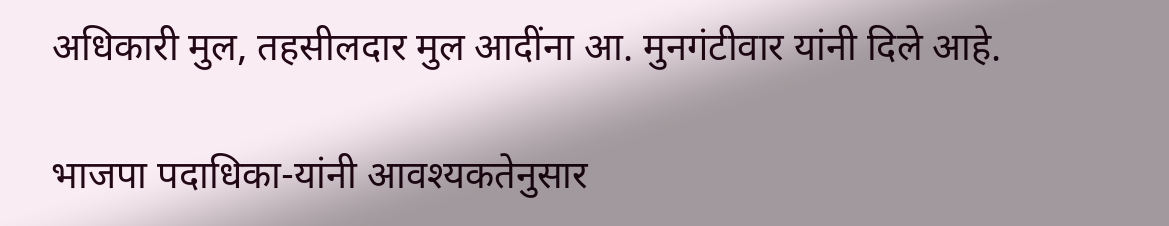अधिकारी मुल, तहसीलदार मुल आदींना आ. मुनगंटीवार यांनी दिले आहे.

भाजपा पदाधिका-यांनी आवश्‍यकतेनुसार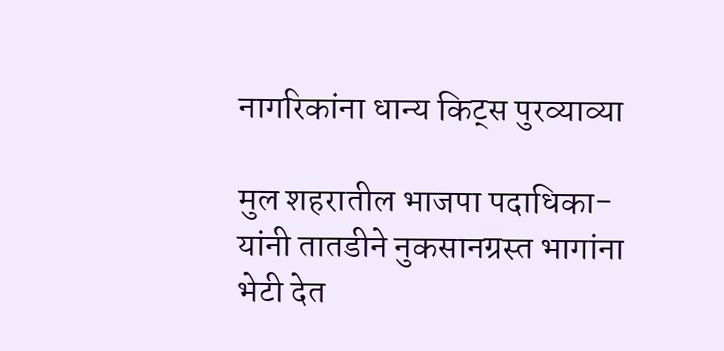नागरिकांना धान्‍य किट्स पुरव्‍याव्‍या

मुल शहरातील भाजपा पदाधिका-यांनी तातडीने नुकसानग्रस्‍त भागांना भेटी देत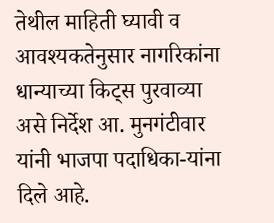तेथील माहिती घ्‍यावी व आवश्‍यकतेनुसार नागरिकांना धान्‍याच्‍या किट्स पुरवाव्‍या असे निर्देश आ. मुनगंटीवार यांनी भाजपा पदाधिका-यांना दिले आहे.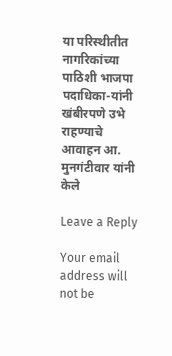या परिस्‍थीतीत नागरिकांच्‍या पाठिशी भाजपा   पदाधिका-यांनी खंबीरपणे उभे राहण्‍याचे आवाहन आ. मुनगंटीवार यांनी केले

Leave a Reply

Your email address will not be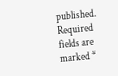published. Required fields are marked *